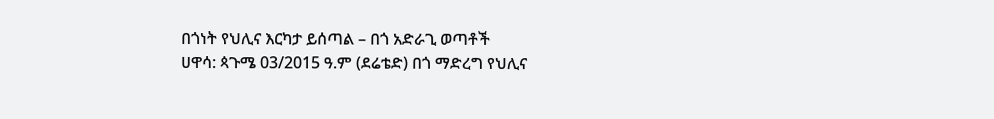በጎነት የህሊና እርካታ ይሰጣል – በጎ አድራጊ ወጣቶች
ሀዋሳ: ጳጉሜ 03/2015 ዓ.ም (ደሬቴድ) በጎ ማድረግ የህሊና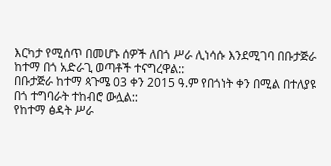እርካታ የሚሰጥ በመሆኑ ሰዎች ለበጎ ሥራ ሊነሳሱ እንደሚገባ በቡታጅራ ከተማ በጎ አድራጊ ወጣቶች ተናግረዋል::
በቡታጅራ ከተማ ጳጉሜ 03 ቀን 2015 ዓ.ም የበጎነት ቀን በሚል በተለያዩ በጎ ተግባራት ተከብሮ ውሏል::
የከተማ ፅዳት ሥራ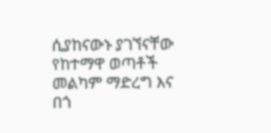ሲያከናውኑ ያገኘናቸው የከተማዋ ወጣቶች መልካም ማድረግ እና በጎ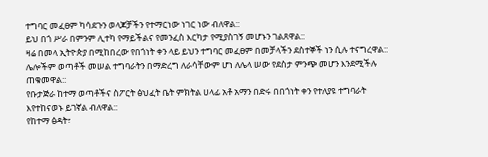ተግባር መፈፀም ካሳደጉን ወላጆቻችን የተማርነው ነገር ነው ብለዋል::
ይህ በጎ ሥራ በምንም ሊተካ የማይችልና የመንፈስ እርካታ የሚያስገኝ መሆኑን ገልጸዋል::
ዛሬ በመላ ኢትዮጵያ በሚከበረው የበጎነት ቀን ላይ ይህን ተግባር መፈፀም በመቻላችን ደስተኞች ነን ሲሉ ተናግረዋል::
ሌሎችም ወጣቶች መሠል ተግባራትን በማድረግ ለራሳቸውም ሆነ ለሌላ ሠው የደስታ ምንጭ መሆን እንደሚችሉ ጠቁመዋል::
የቡታጅራ ከተማ ወጣቶችና ስፖርት ፅህፈት ቤት ምክትል ሀላፊ አቶ አማን በድሩ በበጎነት ቀን የተለያዩ ተግባራት እየተከናወኑ ይገኛል ብለዋል::
የከተማ ፅዳት፣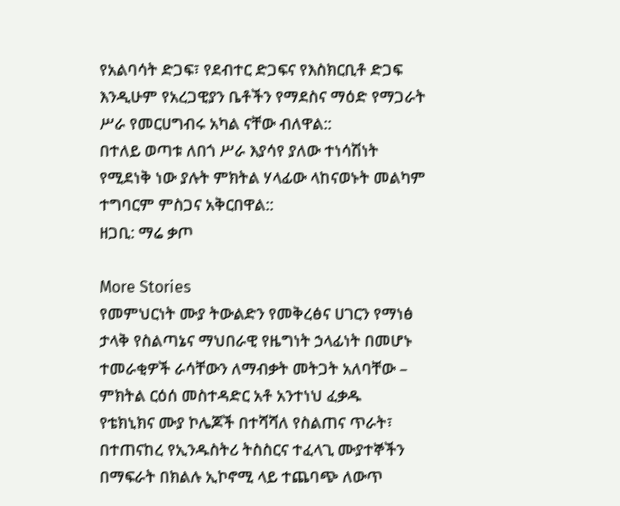የአልባሳት ድጋፍ፣ የደብተር ድጋፍና የእስክርቢቶ ድጋፍ እንዲሁም የአረጋዊያን ቤቶችን የማደስና ማዕድ የማጋራት ሥራ የመርሀግብሩ አካል ናቸው ብለዋል::
በተለይ ወጣቱ ለበጎ ሥራ እያሳየ ያለው ተነሳሽነት የሚደነቅ ነው ያሉት ምክትል ሃላፊው ላከናወኑት መልካም ተግባርም ምስጋና አቅርበዋል::
ዘጋቢ: ማሬ ቃጦ

More Stories
የመምህርነት ሙያ ትውልድን የመቅረፅና ሀገርን የማነፅ ታላቅ የስልጣኔና ማህበራዊ የዜግነት ኃላፊነት በመሆኑ ተመራቂዎች ራሳቸውን ለማብቃት መትጋት አለባቸው – ምክትል ርዕሰ መስተዳድር አቶ አንተነህ ፈቃዱ
የቴክኒክና ሙያ ኮሌጆች በተሻሻለ የስልጠና ጥራት፣ በተጠናከረ የኢንዱስትሪ ትስስርና ተፈላጊ ሙያተኞችን በማፍራት በክልሉ ኢኮኖሚ ላይ ተጨባጭ ለውጥ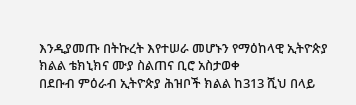እንዲያመጡ በትኩረት እየተሠራ መሆኑን የማዕከላዊ ኢትዮጵያ ክልል ቴክኒክና ሙያ ስልጠና ቢሮ አስታወቀ
በደቡብ ምዕራብ ኢትዮጵያ ሕዝቦች ክልል ከ313 ሺህ በላይ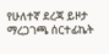የሁለተኛ ደረጃ ይዞታ ማረጋገጫ ሰርተፊኬት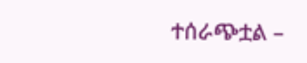ተሰራጭቷል –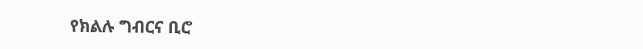የክልሉ ግብርና ቢሮ